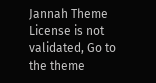Jannah Theme License is not validated, Go to the theme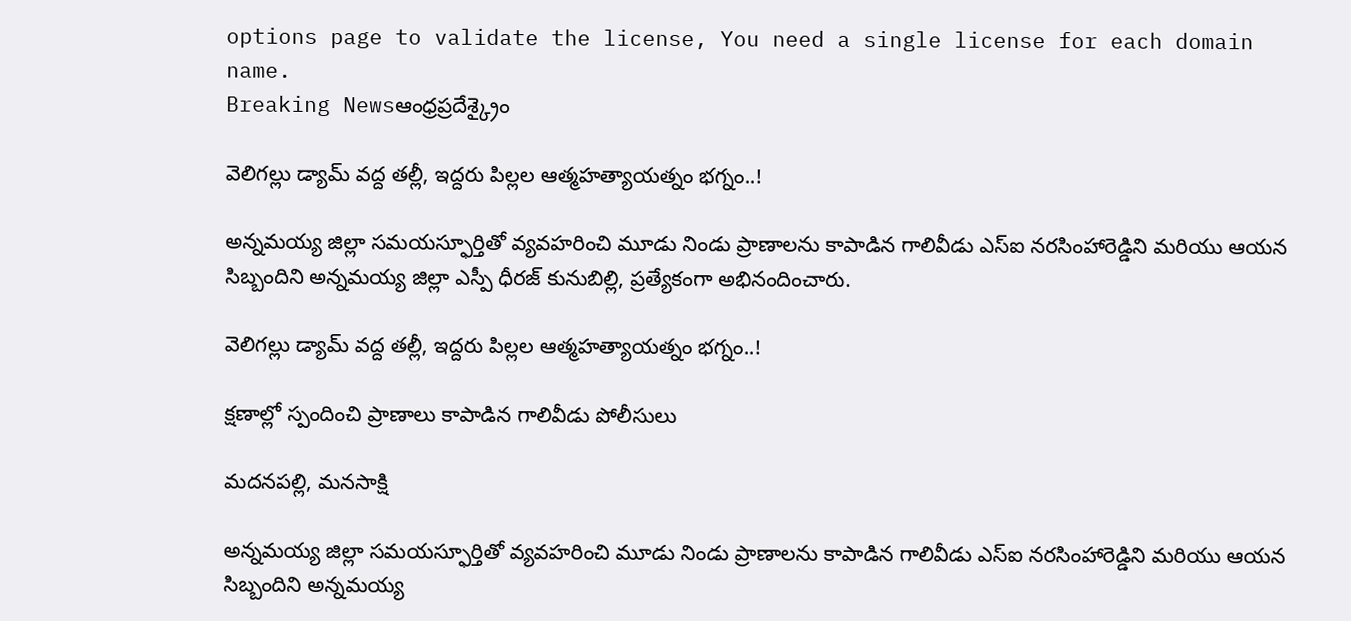options page to validate the license, You need a single license for each domain name.
Breaking Newsఆంధ్రప్రదేశ్క్రైం

వెలిగల్లు డ్యామ్ వద్ద తల్లీ, ఇద్దరు పిల్లల ఆత్మహత్యాయత్నం భగ్నం..!

అన్నమయ్య జిల్లా సమయస్ఫూర్తితో వ్యవహరించి మూడు నిండు ప్రాణాలను కాపాడిన గాలివీడు ఎస్ఐ నరసింహారెడ్డిని మరియు ఆయన సిబ్బందిని అన్నమయ్య జిల్లా ఎస్పీ ధీరజ్ కునుబిల్లి, ప్రత్యేకంగా అభినందించారు.

వెలిగల్లు డ్యామ్ వద్ద తల్లీ, ఇద్దరు పిల్లల ఆత్మహత్యాయత్నం భగ్నం..!

క్షణాల్లో స్పందించి ప్రాణాలు కాపాడిన గాలివీడు పోలీసులు

మదనపల్లి, మనసాక్షి

అన్నమయ్య జిల్లా సమయస్ఫూర్తితో వ్యవహరించి మూడు నిండు ప్రాణాలను కాపాడిన గాలివీడు ఎస్ఐ నరసింహారెడ్డిని మరియు ఆయన సిబ్బందిని అన్నమయ్య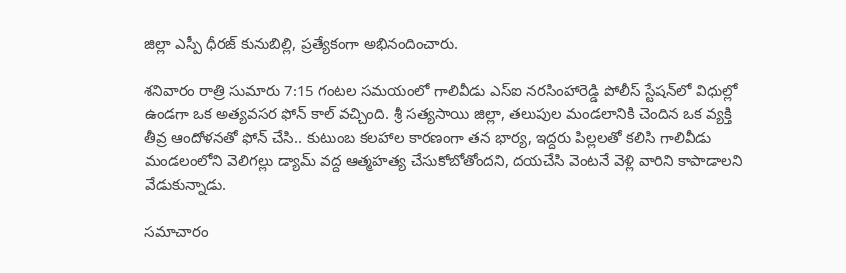జిల్లా ఎస్పీ ధీరజ్ కునుబిల్లి, ప్రత్యేకంగా అభినందించారు.

శనివారం రాత్రి సుమారు 7:15 గంటల సమయంలో గాలివీడు ఎస్ఐ నరసింహారెడ్డి పోలీస్ స్టేషన్‌లో విధుల్లో ఉండగా ఒక అత్యవసర ఫోన్ కాల్ వచ్చింది. శ్రీ సత్యసాయి జిల్లా, తలుపుల మండలానికి చెందిన ఒక వ్యక్తి తీవ్ర ఆందోళనతో ఫోన్ చేసి.. కుటుంబ కలహాల కారణంగా తన భార్య, ఇద్దరు పిల్లలతో కలిసి గాలివీడు మండలంలోని వెలిగల్లు డ్యామ్ వద్ద ఆత్మహత్య చేసుకోబోతోందని, దయచేసి వెంటనే వెళ్లి వారిని కాపాడాలని వేడుకున్నాడు.

సమాచారం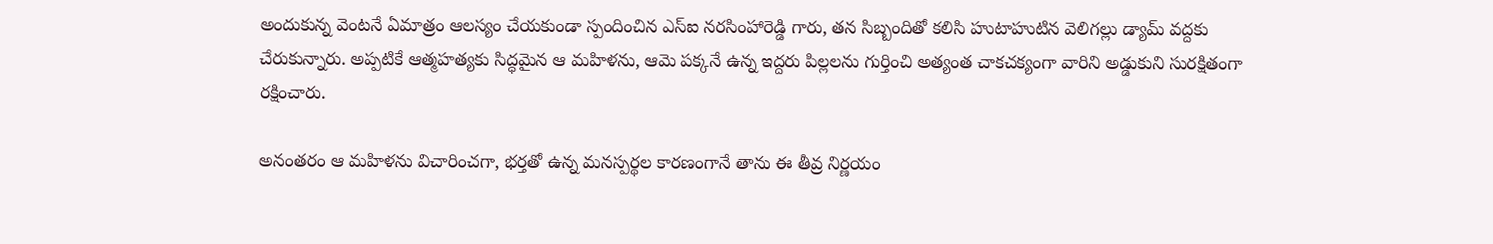అందుకున్న వెంటనే ఏమాత్రం ఆలస్యం చేయకుండా స్పందించిన ఎస్ఐ నరసింహారెడ్డి గారు, తన సిబ్బందితో కలిసి హుటాహుటిన వెలిగల్లు డ్యామ్ వద్దకు చేరుకున్నారు. అప్పటికే ఆత్మహత్యకు సిద్ధమైన ఆ మహిళను, ఆమె పక్కనే ఉన్న ఇద్దరు పిల్లలను గుర్తించి అత్యంత చాకచక్యంగా వారిని అడ్డుకుని సురక్షితంగా రక్షించారు.

అనంతరం ఆ మహిళను విచారించగా, భర్తతో ఉన్న మనస్పర్థల కారణంగానే తాను ఈ తీవ్ర నిర్ణయం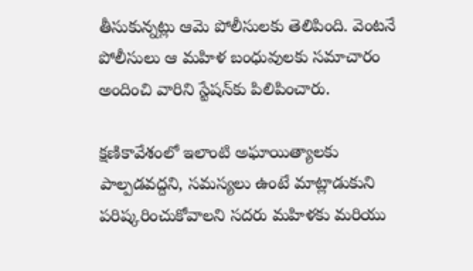తీసుకున్నట్లు ఆమె పోలీసులకు తెలిపింది. వెంటనే పోలీసులు ఆ మహిళ బంధువులకు సమాచారం అందించి వారిని స్టేషన్‌కు పిలిపించారు.

క్షణికావేశంలో ఇలాంటి అఘాయిత్యాలకు పాల్పడవద్దని, సమస్యలు ఉంటే మాట్లాడుకుని పరిష్కరించుకోవాలని సదరు మహిళకు మరియు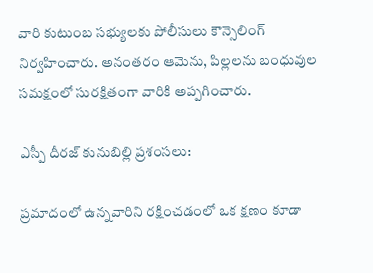వారి కుటుంబ సభ్యులకు పోలీసులు కౌన్సెలింగ్ నిర్వహించారు. అనంతరం ఆమెను, పిల్లలను బంధువుల సమక్షంలో సురక్షితంగా వారికి అప్పగించారు.

ఎస్పీ దీరజ్ కునుబిల్లి ప్రశంసలు:

ప్రమాదంలో ఉన్నవారిని రక్షించడంలో ఒక క్షణం కూడా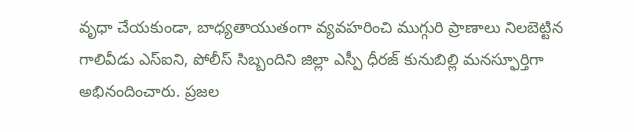వృధా చేయకుండా, బాధ్యతాయుతంగా వ్యవహరించి ముగ్గురి ప్రాణాలు నిలబెట్టిన గాలివీడు ఎస్ఐని, పోలీస్ సిబ్బందిని జిల్లా ఎస్పీ ధీరజ్ కునుబిల్లి మనస్ఫూర్తిగా అభినందించారు. ప్రజల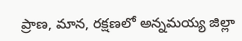ప్రాణ, మాన, రక్షణలో అన్నమయ్య జిల్లా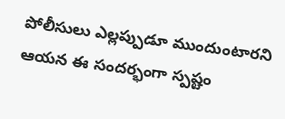పోలీసులు ఎల్లప్పుడూ ముందుంటారని ఆయన ఈ సందర్భంగా స్పష్టం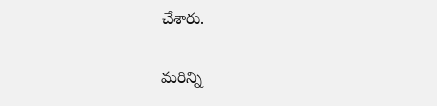చేశారు.

మరిన్ని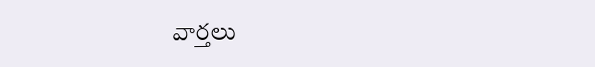వార్తలు